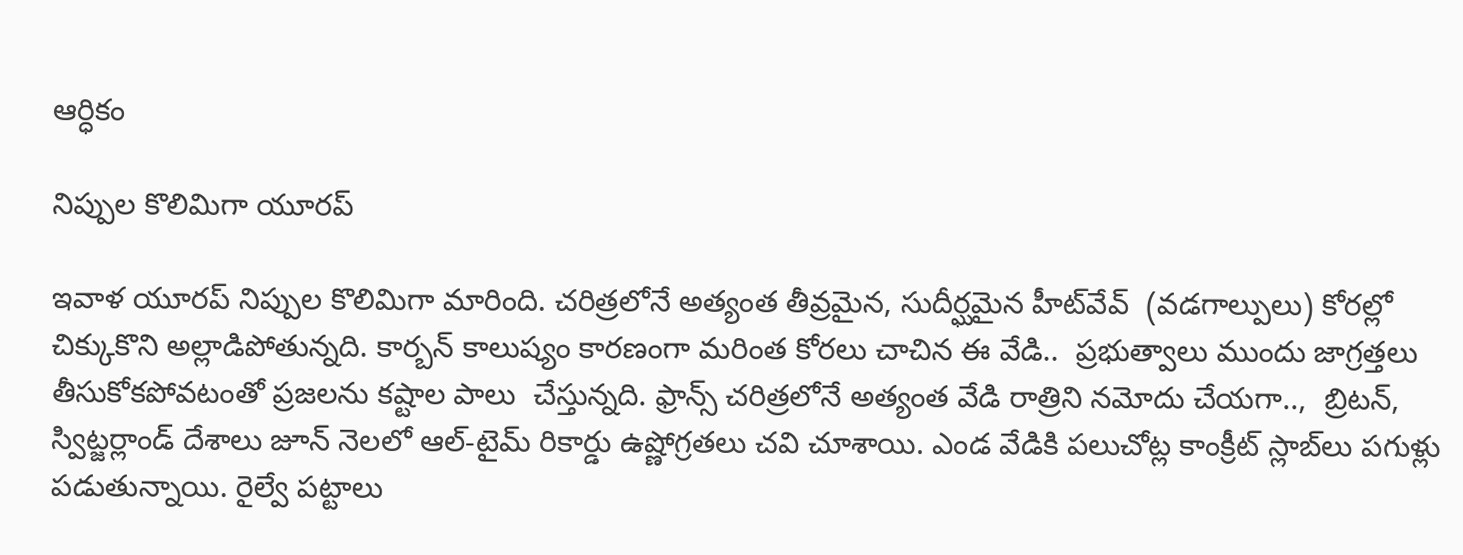ఆర్ధికం

నిప్పుల కొలిమిగా యూరప్

ఇవాళ యూరప్ నిప్పుల కొలిమిగా మారింది. చరిత్రలోనే అత్యంత తీవ్రమైన, సుదీర్ఘమైన హీట్‌వేవ్  (వడగాల్పులు) కోరల్లో చిక్కుకొని అల్లాడిపోతున్నది. కార్బన్ కాలుష్యం కారణంగా మరింత కోరలు చాచిన ఈ వేడి..  ప్రభుత్వాలు ముందు జాగ్రత్తలు తీసుకోకపోవటంతో ప్రజలను కష్టాల పాలు  చేస్తున్నది. ఫ్రాన్స్ చరిత్రలోనే అత్యంత వేడి రాత్రిని నమోదు చేయగా..,  బ్రిటన్, స్విట్జర్లాండ్ దేశాలు జూన్ నెలలో ఆల్-టైమ్ రికార్డు ఉష్ణోగ్రతలు చ‌వి చూశాయి. ఎండ వేడికి పలుచోట్ల కాంక్రీట్ స్లాబ్‌లు పగుళ్లు పడుతున్నాయి. రైల్వే పట్టాలు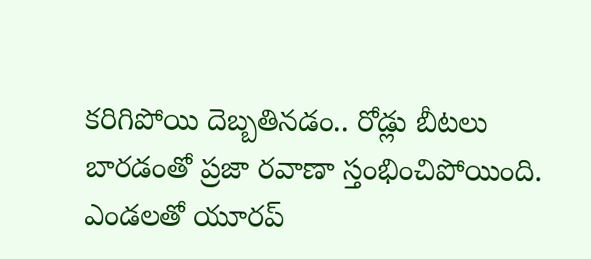క‌రిగిపోయి దెబ్బతినడం.. రోడ్లు బీటలు బారడంతో ప్రజా రవాణా స్తంభించిపోయింది. ఎండలతో యూరప్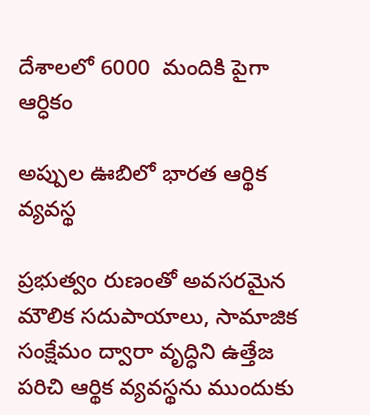దేశాలలో 6000  మందికి పైగా
ఆర్ధికం

అప్పుల ఊబిలో భారత ఆర్థిక వ్యవస్థ

ప్రభుత్వం రుణంతో అవసరమైన మౌలిక సదుపాయాలు, సామాజిక సంక్షేమం ద్వారా వృద్ధిని ఉత్తేజ పరిచి ఆర్థిక వ్యవస్థను ముందుకు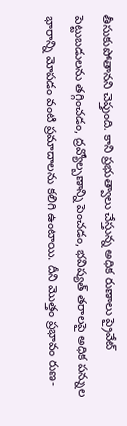తీసుకుపోతాన‌ని చెప్తుంది. కాని ప్ర‌భుత్వాలు చేస్తున్న‌ అధిక రుణాలు ప్రైవేట్ పెట్టుబడులను తగ్గించడం, ద్రవ్యోల్బణాన్ని పెంచడం, భవిష్యత్ తరాలపై అధిక పన్నుల భారాన్ని మోపడం వంటి ప్రమాదాలను కలిగి ఉంటాయి. దీని మొత్తం ప్రభావం రుణ-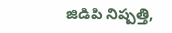జిడిపి నిష్పత్తి,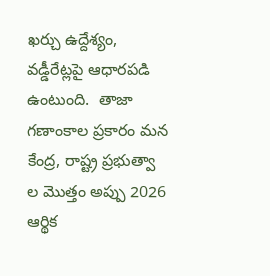ఖర్చు ఉద్దేశ్యం, వడ్డీరేట్లపై ఆధారపడి ఉంటుంది.  తాజా గణాంకాల ప్రకారం మన కేంద్ర, రాష్ట్ర ప్రభుత్వా ల మొత్తం అప్పు 2026 ఆర్థిక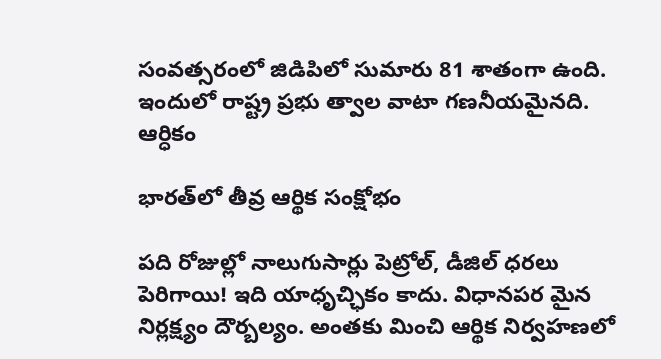సంవత్సరంలో జిడిపిలో సుమారు 81 శాతంగా ఉంది. ఇందులో రాష్ట్ర ప్రభు త్వాల వాటా గణనీయమైనది.
ఆర్ధికం

భారత్‌లో తీవ్ర ఆర్థిక సంక్షోభం

పది రోజుల్లో నాలుగుసార్లు పెట్రోల్, డీజిల్ ధరలు పెరిగాయి! ఇది యాధృచ్ఛికం కాదు. విధానపర మైన నిర్లక్ష్యం దౌర్బ‌ల్యం. అంత‌కు మించి ఆర్థిక నిర్వహణలో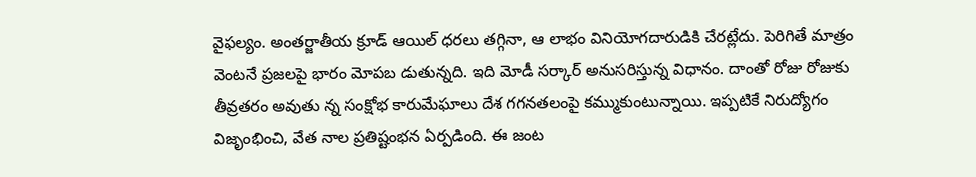వైఫల్యం. అంతర్జాతీయ క్రూడ్ ఆయిల్ ధ‌రలు తగ్గినా, ఆ లాభం వినియోగదారుడికి చేరట్లేదు. పెరిగితే మాత్రం వెంటనే ప్ర‌జ‌ల‌పై భారం మోపబ డుతున్న‌ది. ఇది మోడీ సర్కార్ అనుసరిస్తున్న విధానం. దాంతో రోజు రోజుకు తీవ్రతరం అవుతు న్న సంక్షోభ కారుమేఘాలు దేశ గగనతలంపై కమ్ముకుంటున్నాయి. ఇప్పటికే నిరుద్యోగం విజృంభించి, వేత నాల ప్రతిష్టంభన ఏర్ప‌డింది. ఈ జంట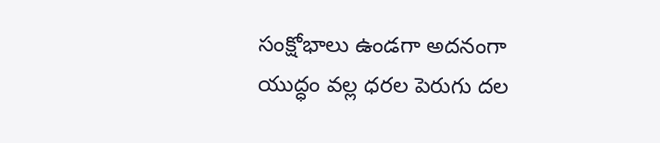సంక్షోభాలు ఉండగా అదనంగా యుద్ధం వల్ల ధరల పెరుగు దల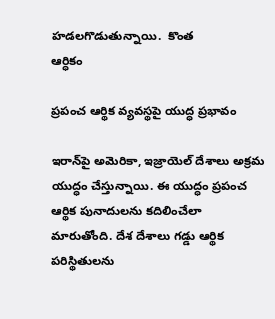హడలగొడుతున్నాయి.  కొంత
ఆర్ధికం

ప్రపంచ ఆర్థిక వ్యవస్థపై యుద్ధ ప్రభావం

ఇరాన్‌పై అమెరికా, ఇజ్రాయెల్ దేశాలు అక్రమ యుద్ధం చేస్తున్నాయి. ఈ యుద్ధం ప్రపంచ ఆర్థిక పునాదులను కదిలించేలా మారుతోంది. దేశ దేశాలు గ‌డ్డు ఆర్థిక ప‌రిస్థితుల‌ను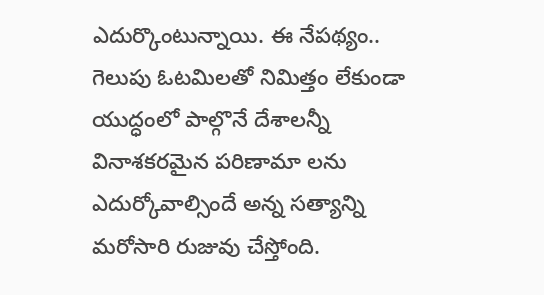ఎదుర్కొంటున్నాయి. ఈ నేప‌థ్యం.. గెలుపు ఓటమిలతో నిమిత్తం లేకుండా యుద్ధంలో పాల్గొనే దేశాలన్నీ వినాశకరమైన పరిణామా లను ఎదుర్కోవాల్సిందే అన్న సత్యాన్ని మరోసారి రుజువు చేస్తోంది.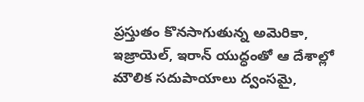ప్రస్తుతం కొనసాగుతున్న అమెరికా, ఇజ్రాయెల్, ఇరాన్ యుద్ధంతో ఆ దేశాల్లో మౌలిక సదుపాయాలు ద్వంసమై,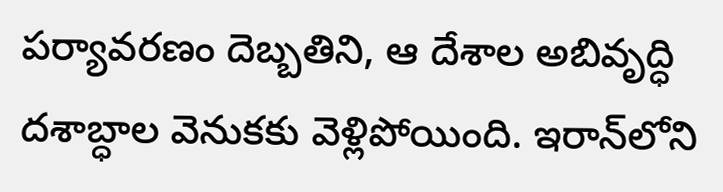పర్యావరణం దెబ్బతిని, ఆ దేశాల అబివృద్ధి దశాబ్ధాల వెనుక‌కు వెళ్లిపోయింది. ఇరాన్‌లోని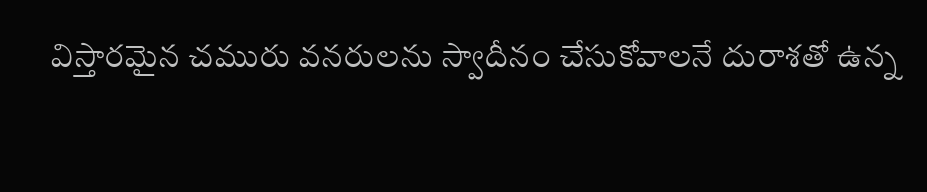విస్తారమైన చమురు వనరులను స్వాదీనం చేసుకోవాలనే దురాశతో ఉన్న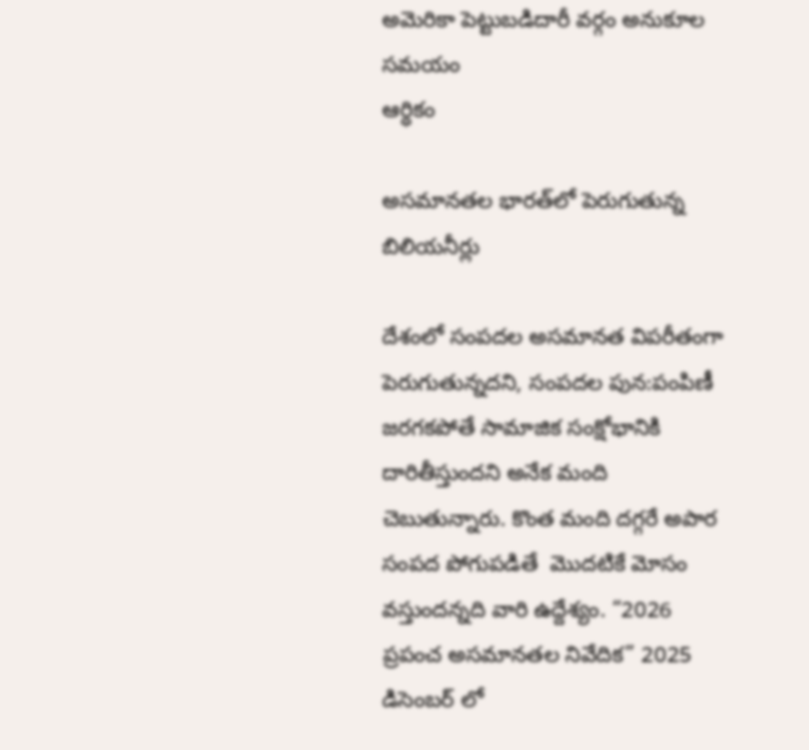అమెరికా పెట్టుబడిదారీ వర్గం అనుకూల సమయం
ఆర్ధికం

అసమానతల భారత్‌లో పెరుగుతున్న బిలియనీర్లు

దేశంలో సంపదల అసమానత విపరీతంగా పెరుగుతున్నదని, సంపదల పున:పంపిణీ జరగకపోతే సామాజిక సంక్షోభానికి దారితీస్తుందని అనేక మంది చెబుతున్నారు. కొంత మంది దగ్గరే అపార సంపద పోగుపడితే  మొదటికే మోసం వస్తుందన్నది వారి ఉద్దేశ్యం. “2026 ప్రపంచ అసమానతల నివేదిక” 2025 డిసెంబర్ లో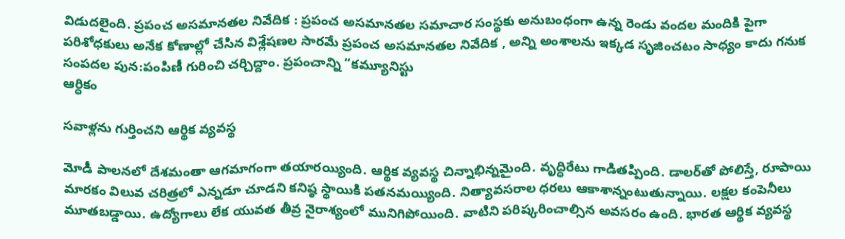విడుదలైంది. ప్రపంచ అసమానతల నివేదిక : ప్రపంచ అసమానతల సమాచార సంస్థకు అనుబంధంగా ఉన్న రెండు వందల మందికి పైగా పరిశోధకులు అనేక కోణాల్లో చేసిన విశ్లేషణల సారమే ప్రపంచ అసమానతల నివేదిక , అన్ని అంశాలను ఇక్కడ సృజించటం సాధ్యం కాదు గనుక సంపదల పున:పంపిణీ గురించి చర్చిద్దాం. ప్రపంచాన్ని “కమ్యూనిస్టు
ఆర్ధికం

సవాళ్లను గుర్తించని ఆర్థిక వ్యవస్థ

మోడీ పాలనలో దేశమంతా ఆగమాగంగా తయారయ్యింది. ఆర్థిక వ్యవస్థ చిన్నాభిన్నమైంది. వృద్ధిరేటు గాడితప్పింది. డాలర్‌తో పోలిస్తే, రూపాయి మారకం విలువ చరిత్రలో ఎన్నడూ చూడని కనిష్ఠ స్థాయికి పతనమయ్యింది. నిత్యావసరాల ధరలు ఆకాశాన్నంటుతున్నాయి. లక్షల కంపెనీలు మూతబడ్డాయి. ఉద్యోగాలు లేక యువత తీవ్ర నైరాశ్యంలో మునిగిపోయింది. వాటిని పరిష్కరించాల్సిన అవసరం ఉంది. భారత ఆర్థిక వ్యవస్థ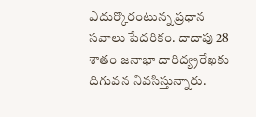ఎదుర్కొరంటున్న ప్రధాన సవాలు పేదరికం. దాదాపు 28 శాతం జనాభా దారిద్య్రరేఖకు దిగువన నివసిస్తున్నారు.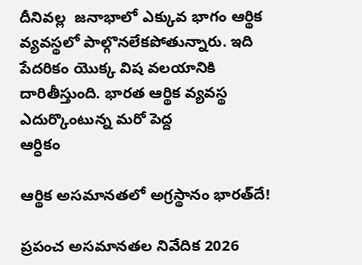దీనివల్ల  జనాభాలో ఎక్కువ భాగం ఆర్థిక వ్యవస్థలో పాల్గొనలేకపోతున్నారు. ఇది పేదరికం యొక్క విష వలయానికి దారితీస్తుంది. భారత ఆర్థిక వ్యవస్థ ఎదుర్కొంటున్న మరో పెద్ద
ఆర్ధికం

ఆర్థిక అసమానతలో అగ్రస్థానం భారత్‌దే!

ప్రపంచ అసమానతల నివేదిక 2026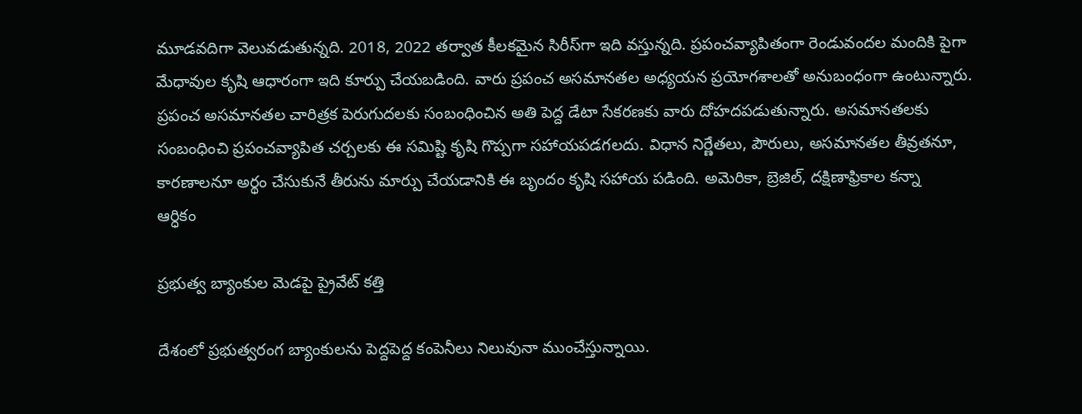మూడవదిగా వెలువడుతున్నది. 2018, 2022 తర్వాత కీలకమైన సిరీస్‌గా ఇది వస్తున్నది. ప్రపంచవ్యాపితంగా రెండువందల మందికి పైగా మేధావుల కృషి ఆధారంగా ఇది కూర్పు చేయబడింది. వారు ప్రపంచ అసమానతల అధ్యయన ప్రయోగశాలతో అనుబంధంగా ఉంటున్నారు. ప్రపంచ అసమానతల చారిత్రక పెరుగుదలకు సంబంధించిన అతి పెద్ద డేటా సేకరణకు వారు దోహదపడుతున్నారు. అసమానతలకు సంబంధించి ప్రపంచవ్యాపిత చర్చలకు ఈ సమిష్టి కృషి గొప్పగా సహాయపడగలదు. విధాన నిర్ణేతలు, పౌరులు, అసమానతల తీవ్రతనూ, కారణాలనూ అర్థం చేసుకునే తీరును మార్పు చేయడానికి ఈ బృందం కృషి సహాయ పడింది. అమెరికా, బ్రెజిల్‌, దక్షిణాఫ్రికాల కన్నా
ఆర్ధికం

ప్రభుత్వ బ్యాంకుల మెడపై ప్రైవేట్‌ కత్తి

దేశంలో ప్రభుత్వరంగ బ్యాంకులను పెద్దపెద్ద కంపెనీలు నిలువునా ముంచేస్తున్నాయి.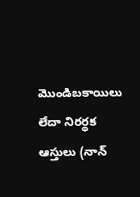మొండిబకాయిలు లేదా నిరర్థక ఆస్తులు (నాన్‌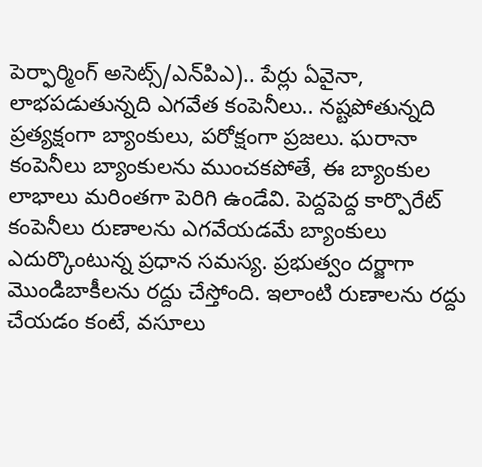పెర్ఫార్మింగ్‌ అసెట్స్‌/ఎన్‌పిఎ).. పేర్లు ఏవైనా, లాభపడుతున్నది ఎగవేత కంపెనీలు.. నష్టపోతున్నది ప్రత్యక్షంగా బ్యాంకులు, పరోక్షంగా ప్రజలు. ఘరానా కంపెనీలు బ్యాంకులను ముంచకపోతే, ఈ బ్యాంకుల లాభాలు మరింతగా పెరిగి ఉండేవి. పెద్దపెద్ద కార్పొరేట్‌ కంపెనీలు రుణాలను ఎగవేయడమే బ్యాంకులు ఎదుర్కొంటున్న ప్రధాన సమస్య. ప్రభుత్వం దర్జాగా మొండిబాకీలను రద్దు చేస్తోంది. ఇలాంటి రుణాలను రద్దు చేయడం కంటే, వసూలు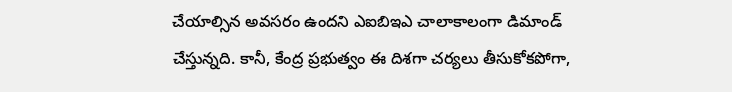చేయాల్సిన అవసరం ఉందని ఎఐబిఇఎ చాలాకాలంగా డిమాండ్‌ చేస్తున్నది. కానీ, కేంద్ర ప్రభుత్వం ఈ దిశగా చర్యలు తీసుకోకపోగా,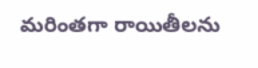మరింతగా రాయితీలను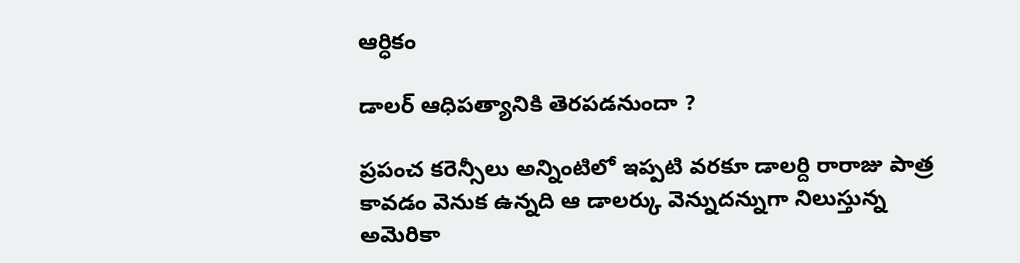ఆర్ధికం

డాలర్ ఆధిపత్యానికి తెరపడనుందా ?

ప్రపంచ కరెన్సీలు అన్నింటిలో ఇప్పటి వరకూ డాలర్ది రారాజు పాత్ర కావడం వెనుక ఉన్నది ఆ డాలర్కు వెన్నుదన్నుగా నిలుస్తున్న అమెరికా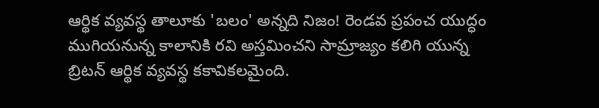ఆర్థిక వ్యవస్థ తాలూకు 'బలం' అన్నది నిజం! రెండవ ప్రపంచ యుద్ధం ముగియనున్న కాలానికి రవి అస్తమించని సామ్రాజ్యం కలిగి యున్న బ్రిటన్ ఆర్థిక వ్యవస్థ కకావికలమైంది.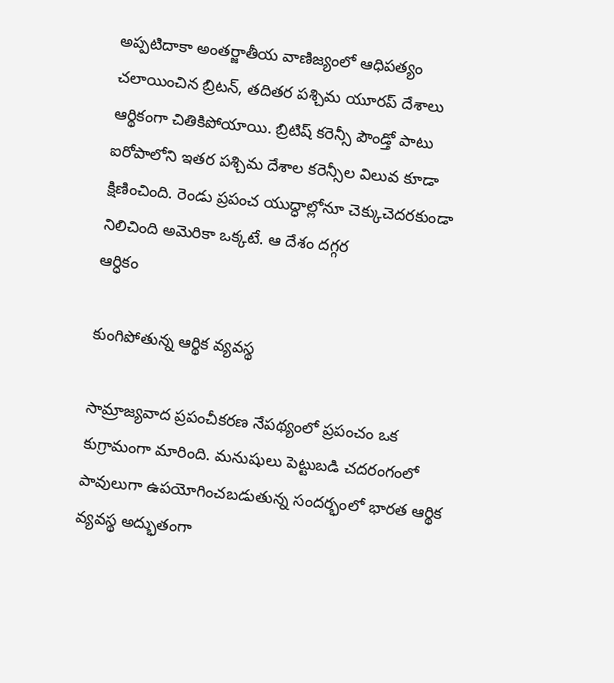అప్పటిదాకా అంతర్జాతీయ వాణిజ్యంలో ఆధిపత్యం చలాయించిన బ్రిటన్, తదితర పశ్చిమ యూరప్ దేశాలు ఆర్థికంగా చితికిపోయాయి. బ్రిటిష్ కరెన్సీ పౌండ్తో పాటు ఐరోపాలోని ఇతర పశ్చిమ దేశాల కరెన్సీల విలువ కూడా క్షిణించింది. రెండు ప్రపంచ యుద్ధాల్లోనూ చెక్కుచెదరకుండా నిలిచింది అమెరికా ఒక్కటే. ఆ దేశం దగ్గర
ఆర్ధికం

కుంగిపోతున్న ఆర్థిక వ్యవస్థ

సామ్రాజ్యవాద ప్రపంచీకరణ నేపథ్యంలో ప్రపంచం ఒక కుగ్రామంగా మారింది. మనుషులు పెట్టుబడి చదరంగంలో పావులుగా ఉపయోగించబడుతున్న సందర్భంలో భారత ఆర్థిక వ్యవస్థ అద్భుతంగా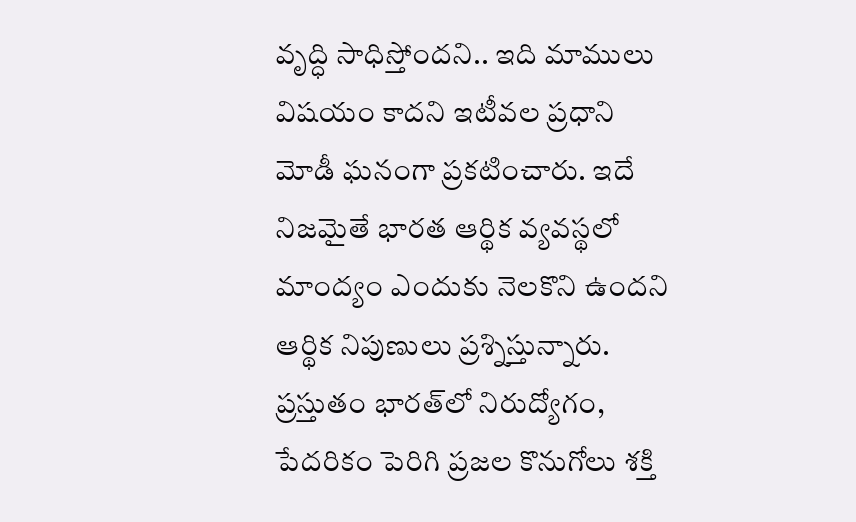వృద్ధి సాధిస్తోందని.. ఇది మాములు విషయం కాదని ఇటీవల ప్రధాని మోడీ ఘనంగా ప్రకటించారు. ఇదే నిజమైతే భారత ఆర్థిక వ్యవస్థలో మాంద్యం ఎందుకు నెలకొని ఉందని ఆర్థిక నిపుణులు ప్రశ్నిస్తున్నారు. ప్రస్తుతం భారత్‌లో నిరుద్యోగం, పేదరికం పెరిగి ప్రజల కొనుగోలు శక్తి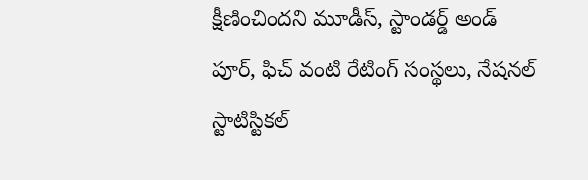క్షీణించిందని మూడీస్‌, స్టాండర్డ్‌ అండ్‌ పూర్‌, ఫిచ్‌ వంటి రేటింగ్‌ సంస్థలు, నేషనల్‌ స్టాటిస్టికల్‌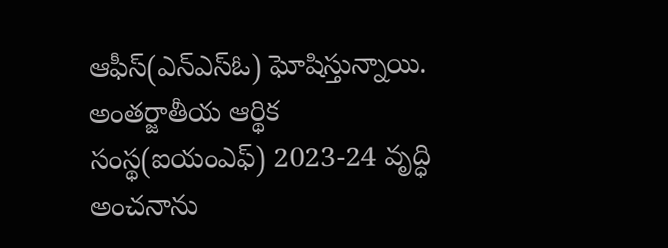ఆఫీస్‌(ఎన్‌ఎస్‌ఓ) ఘోషిస్తున్నాయి. అంతర్జాతీయ ఆర్థిక సంస్థ(ఐయంఎఫ్‌) 2023-24 వృద్ధి అంచనాను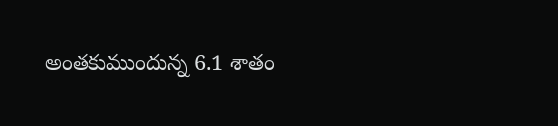అంతకుముందున్న 6.1 శాతం